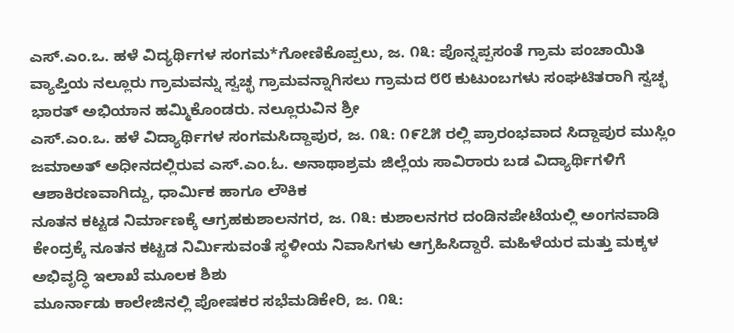ಎಸ್.ಎಂ.ಒ. ಹಳೆ ವಿದ್ಯರ್ಥಿಗಳ ಸಂಗಮ*ಗೋಣಿಕೊಪ್ಪಲು, ಜ. ೧೩: ಪೊನ್ನಪ್ಪಸಂತೆ ಗ್ರಾಮ ಪಂಚಾಯಿತಿ ವ್ಯಾಪ್ತಿಯ ನಲ್ಲೂರು ಗ್ರಾಮವನ್ನು ಸ್ವಚ್ಛ ಗ್ರಾಮವನ್ನಾಗಿಸಲು ಗ್ರಾಮದ ೮೮ ಕುಟುಂಬಗಳು ಸಂಘಟಿತರಾಗಿ ಸ್ವಚ್ಛ ಭಾರತ್ ಅಭಿಯಾನ ಹಮ್ಮಿಕೊಂಡರು. ನಲ್ಲೂರುವಿನ ಶ್ರೀ
ಎಸ್.ಎಂ.ಒ. ಹಳೆ ವಿದ್ಯಾರ್ಥಿಗಳ ಸಂಗಮಸಿದ್ದಾಪುರ, ಜ. ೧೩: ೧೯೭೫ ರಲ್ಲಿ ಪ್ರಾರಂಭವಾದ ಸಿದ್ದಾಪುರ ಮುಸ್ಲಿಂ ಜಮಾಅತ್ ಅಧೀನದಲ್ಲಿರುವ ಎಸ್.ಎಂ.ಓ. ಅನಾಥಾಶ್ರಮ ಜಿಲ್ಲೆಯ ಸಾವಿರಾರು ಬಡ ವಿದ್ಯಾರ್ಥಿಗಳಿಗೆ ಆಶಾಕಿರಣವಾಗಿದ್ದು, ಧಾರ್ಮಿಕ ಹಾಗೂ ಲೌಕಿಕ
ನೂತನ ಕಟ್ಟಡ ನಿರ್ಮಾಣಕ್ಕೆ ಆಗ್ರಹಕುಶಾಲನಗರ, ಜ. ೧೩: ಕುಶಾಲನಗರ ದಂಡಿನಪೇಟೆಯಲ್ಲಿ ಅಂಗನವಾಡಿ ಕೇಂದ್ರಕ್ಕೆ ನೂತನ ಕಟ್ಟಡ ನಿರ್ಮಿಸುವಂತೆ ಸ್ಥಳೀಯ ನಿವಾಸಿಗಳು ಆಗ್ರಹಿಸಿದ್ದಾರೆ. ಮಹಿಳೆಯರ ಮತ್ತು ಮಕ್ಕಳ ಅಭಿವೃದ್ಧಿ ಇಲಾಖೆ ಮೂಲಕ ಶಿಶು
ಮೂರ್ನಾಡು ಕಾಲೇಜಿನಲ್ಲಿ ಪೋಷಕರ ಸಭೆಮಡಿಕೇರಿ, ಜ. ೧೩: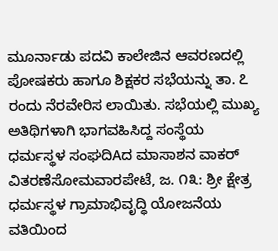ಮೂರ್ನಾಡು ಪದವಿ ಕಾಲೇಜಿನ ಆವರಣದಲ್ಲಿ ಪೋಷಕರು ಹಾಗೂ ಶಿಕ್ಷಕರ ಸಭೆಯನ್ನು ತಾ. ೭ ರಂದು ನೆರವೇರಿಸ ಲಾಯಿತು. ಸಭೆಯಲ್ಲಿ ಮುಖ್ಯ ಅತಿಥಿಗಳಾಗಿ ಭಾಗವಹಿಸಿದ್ದ ಸಂಸ್ಥೆಯ
ಧರ್ಮಸ್ಥಳ ಸಂಘದಿAದ ಮಾಸಾಶನ ವಾಕರ್ ವಿತರಣೆಸೋಮವಾರಪೇಟೆ, ಜ. ೧೩: ಶ್ರೀ ಕ್ಷೇತ್ರ ಧರ್ಮಸ್ಥಳ ಗ್ರಾಮಾಭಿವೃದ್ಧಿ ಯೋಜನೆಯ ವತಿಯಿಂದ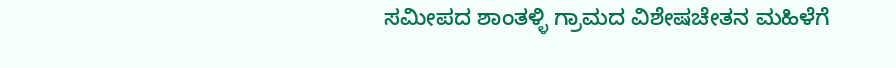ಸಮೀಪದ ಶಾಂತಳ್ಳಿ ಗ್ರಾಮದ ವಿಶೇಷಚೇತನ ಮಹಿಳೆಗೆ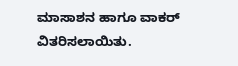ಮಾಸಾಶನ ಹಾಗೂ ವಾಕರ್ ವಿತರಿಸಲಾಯಿತು.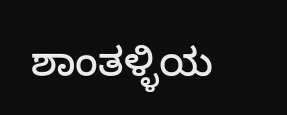ಶಾಂತಳ್ಳಿಯ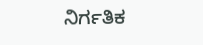ನಿರ್ಗತಿಕ